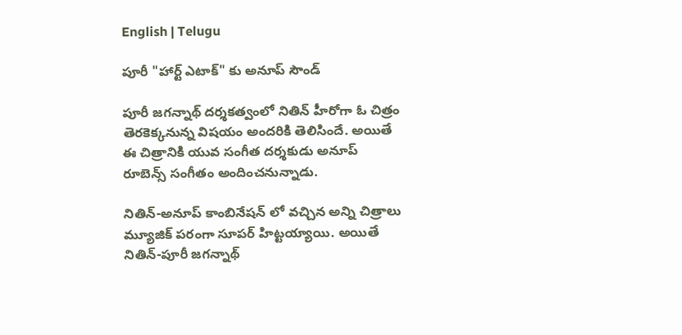English | Telugu

పూరీ "హార్ట్ ఎటాక్" కు అనూప్ సౌండ్

పూరీ జగన్నాథ్ దర్శకత్వంలో నితిన్ హీరోగా ఓ చిత్రం తెరకెక్కనున్న విషయం అందరికి తెలిసిందే. అయితే ఈ చిత్రానికి యువ సంగీత దర్శకుడు అనూప్ రూబెన్స్ సంగీతం అందించనున్నాడు.

నితిన్-అనూప్ కాంబినేషన్ లో వచ్చిన అన్ని చిత్రాలు మ్యూజిక్ పరంగా సూపర్ హిట్టయ్యాయి. అయితే నితిన్-పూరీ జగన్నాథ్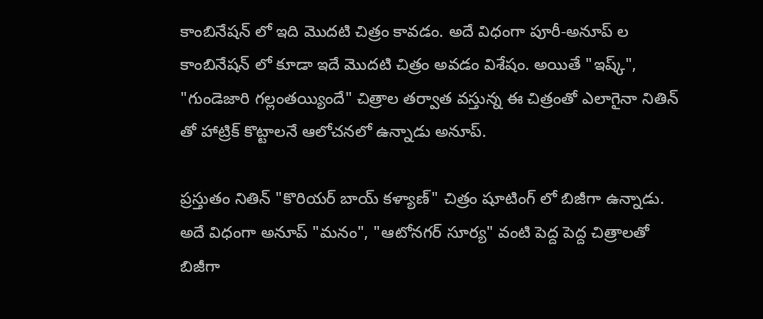కాంబినేషన్ లో ఇది మొదటి చిత్రం కావడం. అదే విధంగా పూరీ-అనూప్ ల కాంబినేషన్ లో కూడా ఇదే మొదటి చిత్రం అవడం విశేషం. అయితే "ఇష్క్", "గుండెజారి గల్లంతయ్యిందే" చిత్రాల తర్వాత వస్తున్న ఈ చిత్రంతో ఎలాగైనా నితిన్ తో హాట్రిక్ కొట్టాలనే ఆలోచనలో ఉన్నాడు అనూప్.

ప్రస్తుతం నితిన్ "కొరియర్ బాయ్ కళ్యాణ్" చిత్రం షూటింగ్ లో బిజీగా ఉన్నాడు. అదే విధంగా అనూప్ "మనం", "ఆటోనగర్ సూర్య" వంటి పెద్ద పెద్ద చిత్రాలతో బిజీగా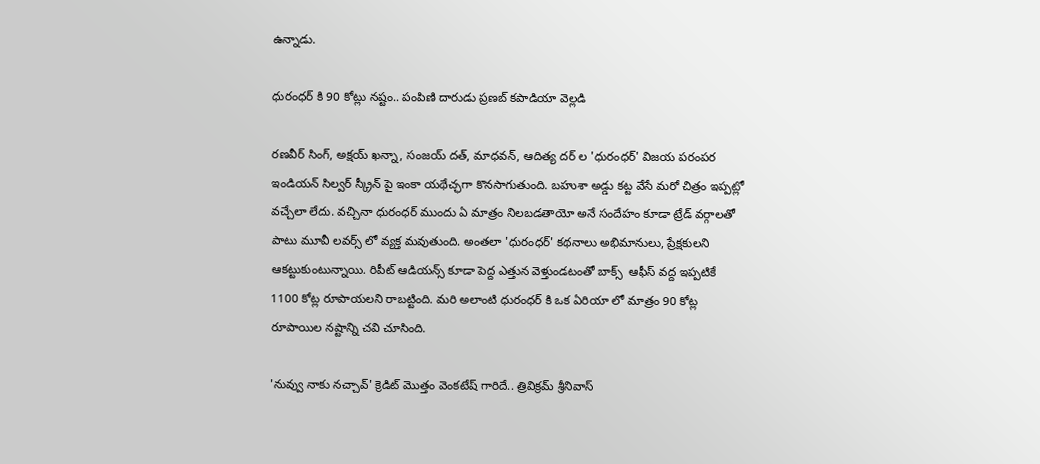ఉన్నాడు.

ధురంధర్ కి 90 కోట్లు నష్టం.. పంపిణి దారుడు ప్రణబ్ కపాడియా వెల్లడి

రణవీర్ సింగ్, అక్షయ్ ఖన్నా, సంజయ్ దత్, మాధవన్, ఆదిత్య దర్ ల 'ధురంధర్' విజయ పరంపర ఇండియన్ సిల్వర్ స్క్రీన్ పై ఇంకా యథేచ్ఛగా కొనసాగుతుంది. బహుశా అడ్డు కట్ట వేసే మరో చిత్రం ఇప్పట్లో వచ్చేలా లేదు. వచ్చినా ధురంధర్ ముందు ఏ మాత్రం నిలబడతాయో అనే సందేహం కూడా ట్రేడ్ వర్గాలతో పాటు మూవీ లవర్స్ లో వ్యక్త మవుతుంది. అంతలా 'ధురంధర్' కథనాలు అభిమానులు, ప్రేక్షకులని ఆకట్టుకుంటున్నాయి. రిపీట్ ఆడియన్స్ కూడా పెద్ద ఎత్తున వెళ్తుండటంతో బాక్స్  ఆఫీస్ వద్ద ఇప్పటికే 1100 కోట్ల రూపాయలని రాబట్టింది. మరి అలాంటి ధురంధర్ కి ఒక ఏరియా లో మాత్రం 90 కోట్ల రూపాయిల నష్టాన్ని చవి చూసింది.

'నువ్వు నాకు నచ్చావ్' క్రెడిట్ మొత్తం వెంకటేష్ గారిదే.. త్రివిక్రమ్ శ్రీనివాస్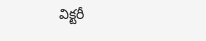విక్టరీ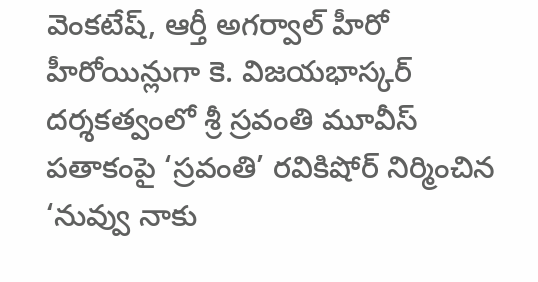వెంకటేష్, ఆర్తీ అగర్వాల్ హీరో హీరోయిన్లుగా కె. విజయభాస్కర్ దర్శకత్వంలో శ్రీ స్రవంతి మూవీస్ పతాకంపై ‘స్రవంతి’ రవికిషోర్ నిర్మించిన ‘నువ్వు నాకు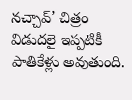నచ్చావ్’ చిత్రం విడుదలై ఇప్పటికీ పాతికేళ్లు అవుతుంది.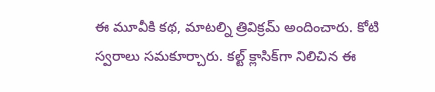ఈ మూవీకి కథ, మాటల్ని త్రివిక్రమ్ అందించారు. కోటి స్వరాలు సమకూర్చారు. కల్ట్ క్లాసిక్‌గా నిలిచిన ఈ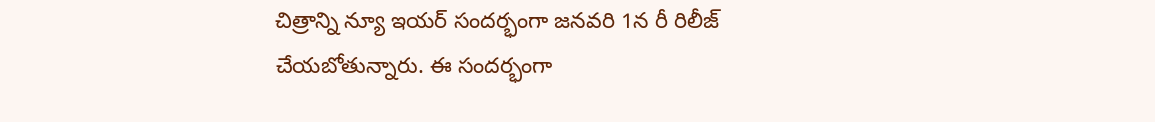చిత్రాన్ని న్యూ ఇయర్ సందర్భంగా జనవరి 1న రీ రిలీజ్ చేయబోతున్నారు. ఈ సందర్భంగా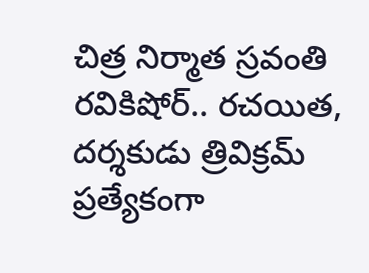చిత్ర నిర్మాత స్రవంతి రవికిషోర్.. రచయిత, దర్శకుడు త్రివిక్రమ్ ప్రత్యేకంగా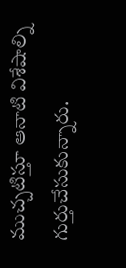ముచ్చటిస్తూ ఆనాటి విశేషాల్ని గుర్తుచేసుకున్నారు.